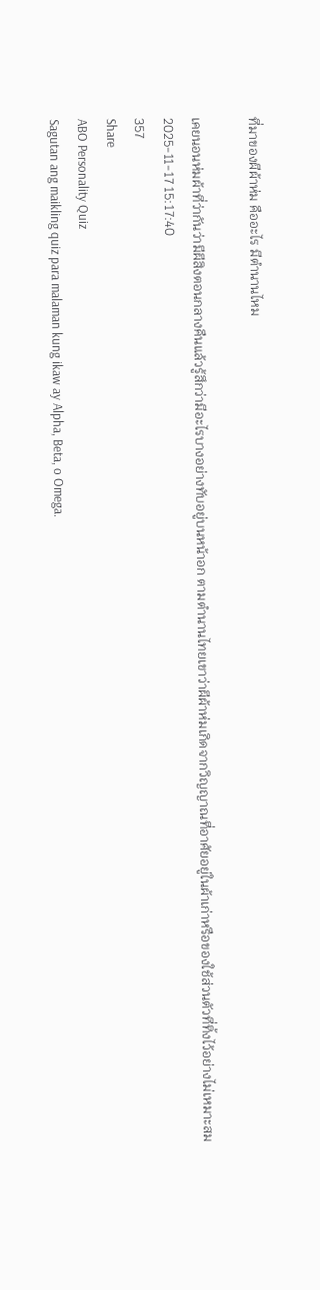ที่มาของผีผ้าห่ม คืออะไร มีตำนานไหม

เคยนอนห่มผ้าที่ว่ากันว่ามีผีสิงตอนกลางคืนแล้วรู้สึกว่ามีอะไรบางอย่างทับอยู่บนหน้าอก ตามตำนานไทยเขาว่าผีผ้าห่มเกิดจากวิญญาณที่อาศัยอยู่ในผ้าเก่าหรือของใช้ส่วนตัวที่ทิ้งไว้อย่างไม่เหมาะสม
2025-11-17 15:17:40
357
Share
ABO Personality Quiz
Sagutan ang maikling quiz para malaman kung ikaw ay Alpha, Beta, o Omega.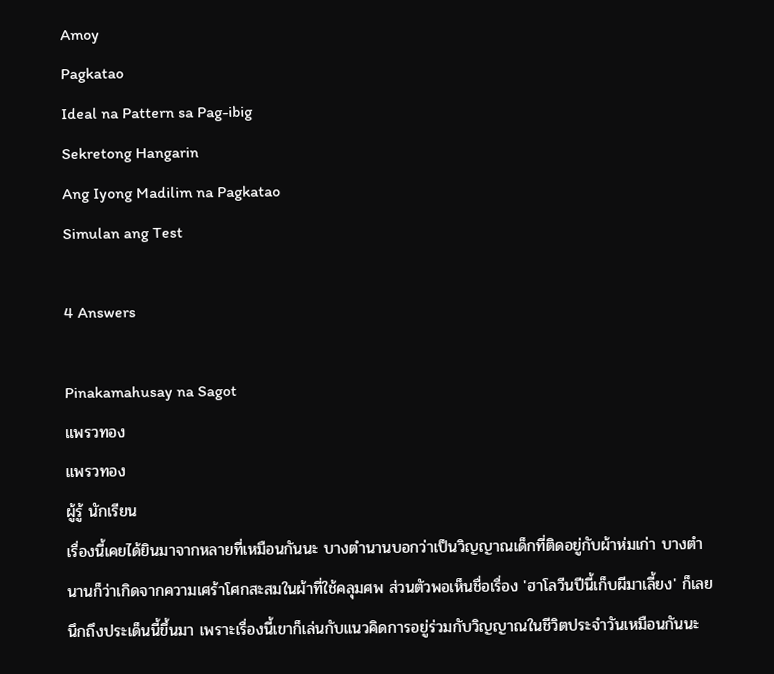Amoy
Pagkatao
Ideal na Pattern sa Pag-ibig
Sekretong Hangarin
Ang Iyong Madilim na Pagkatao
Simulan ang Test

4 Answers

Pinakamahusay na Sagot
แพรวทอง
แพรวทอง
ผู้รู้ นักเรียน
เรื่องนี้เคยได้ยินมาจากหลายที่เหมือนกันนะ บางตำนานบอกว่าเป็นวิญญาณเด็กที่ติดอยู่กับผ้าห่มเก่า บางตำนานก็ว่าเกิดจากความเศร้าโศกสะสมในผ้าที่ใช้คลุมศพ ส่วนตัวพอเห็นชื่อเรื่อง 'ฮาโลวีนปีนี้เก็บผีมาเลี้ยง' ก็เลยนึกถึงประเด็นนี้ขึ้นมา เพราะเรื่องนี้เขาก็เล่นกับแนวคิดการอยู่ร่วมกับวิญญาณในชีวิตประจำวันเหมือนกันนะ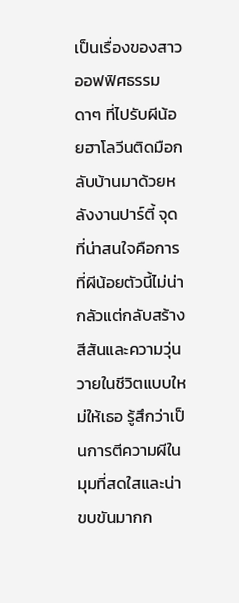เป็นเรื่องของสาวออฟฟิศธรรมดาๆ ที่ไปรับผีน้อยฮาโลวีนติดมือกลับบ้านมาด้วยหลังงานปาร์ตี้ จุดที่น่าสนใจคือการที่ผีน้อยตัวนี้ไม่น่ากลัวแต่กลับสร้างสีสันและความวุ่นวายในชีวิตแบบใหม่ให้เธอ รู้สึกว่าเป็นการตีความผีในมุมที่สดใสและน่าขบขันมากก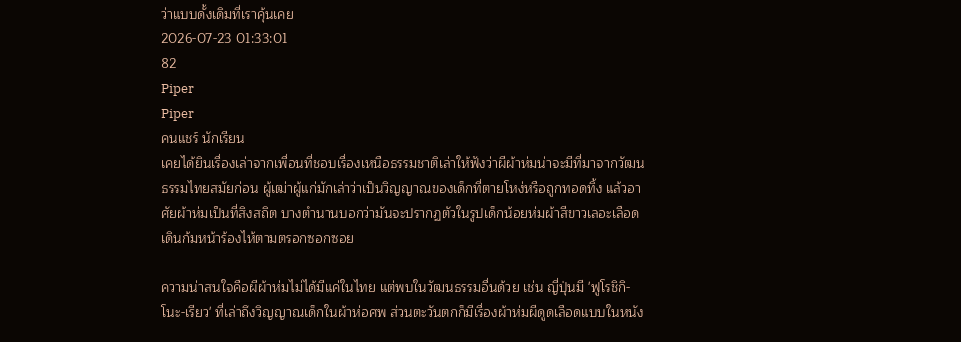ว่าแบบดั้งเดิมที่เราคุ้นเคย
2026-07-23 01:33:01
82
Piper
Piper
คนแชร์ นักเรียน
เคยได้ยินเรื่องเล่าจากเพื่อนที่ชอบเรื่องเหนือธรรมชาติเล่าให้ฟังว่าผีผ้าห่มน่าจะมีที่มาจากวัฒนธรรมไทยสมัยก่อน ผู้เฒ่าผู้แก่มักเล่าว่าเป็นวิญญาณของเด็กที่ตายโหง่หรือถูกทอดทิ้ง แล้วอาศัยผ้าห่มเป็นที่สิงสถิต บางตำนานบอกว่ามันจะปรากฏตัวในรูปเด็กน้อยห่มผ้าสีขาวเลอะเลือด เดินก้มหน้าร้องไห้ตามตรอกซอกซอย

ความน่าสนใจคือผีผ้าห่มไม่ได้มีแค่ในไทย แต่พบในวัฒนธรรมอื่นด้วย เช่น ญี่ปุ่นมี 'ฟูโรชิกิ-โนะ-เรียว' ที่เล่าถึงวิญญาณเด็กในผ้าห่อศพ ส่วนตะวันตกก็มีเรื่องผ้าห่มผีดูดเลือดแบบในหนัง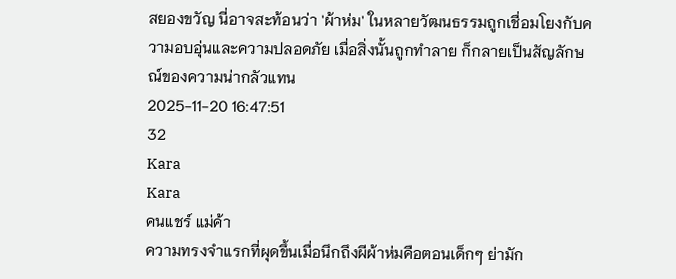สยองขวัญ นี่อาจสะท้อนว่า 'ผ้าห่ม' ในหลายวัฒนธรรมถูกเชื่อมโยงกับความอบอุ่นและความปลอดภัย เมื่อสิ่งนั้นถูกทำลาย ก็กลายเป็นสัญลักษณ์ของความน่ากลัวแทน
2025-11-20 16:47:51
32
Kara
Kara
คนแชร์ แม่ค้า
ความทรงจำแรกที่ผุดขึ้นเมื่อนึกถึงผีผ้าห่มคือตอนเด็กๆ ย่ามัก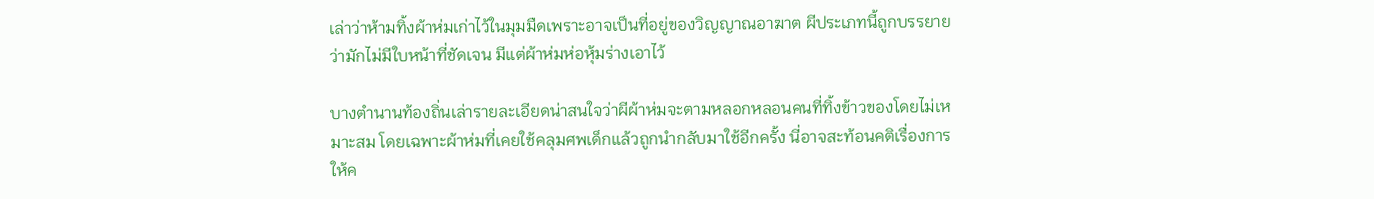เล่าว่าห้ามทิ้งผ้าห่มเก่าไว้ในมุมมืดเพราะอาจเป็นที่อยู่ของวิญญาณอาฆาต ผีประเภทนี้ถูกบรรยายว่ามักไม่มีใบหน้าที่ชัดเจน มีแต่ผ้าห่มห่อหุ้มร่างเอาไว้

บางตำนานท้องถิ่นเล่ารายละเอียดน่าสนใจว่าผีผ้าห่มจะตามหลอกหลอนคนที่ทิ้งข้าวของโดยไม่เหมาะสม โดยเฉพาะผ้าห่มที่เคยใช้คลุมศพเด็กแล้วถูกนำกลับมาใช้อีกครั้ง นี่อาจสะท้อนคติเรื่องการให้ค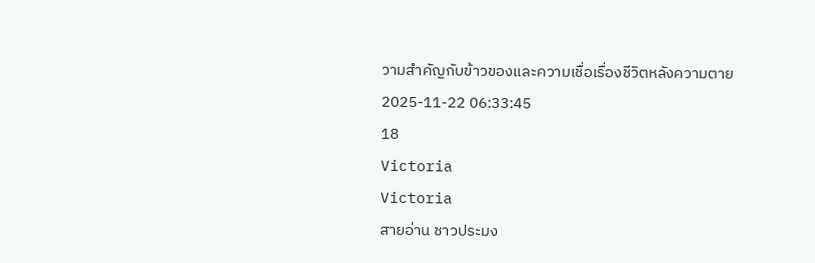วามสำคัญกับข้าวของและความเชื่อเรื่องชีวิตหลังความตาย
2025-11-22 06:33:45
18
Victoria
Victoria
สายอ่าน ชาวประมง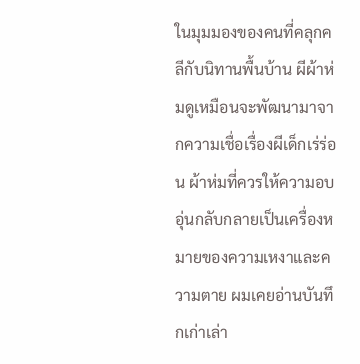ในมุมมองของคนที่คลุกคลีกับนิทานพื้นบ้าน ผีผ้าห่มดูเหมือนจะพัฒนามาจากความเชื่อเรื่องผีเด็กเร่ร่อน ผ้าห่มที่ควรให้ความอบอุ่นกลับกลายเป็นเครื่องหมายของความเหงาและความตาย ผมเคยอ่านบันทึกเก่าเล่า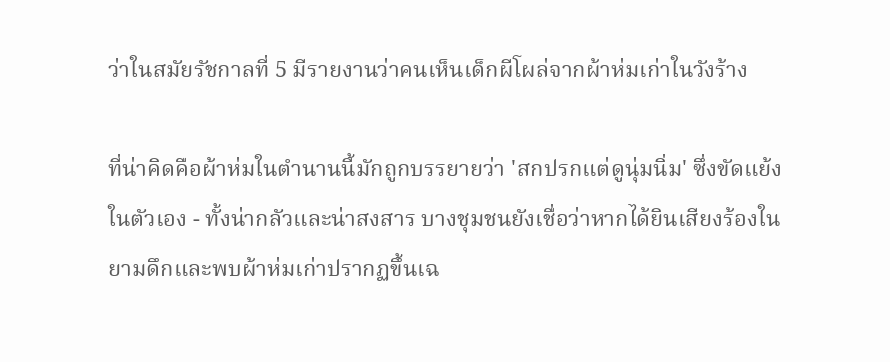ว่าในสมัยรัชกาลที่ 5 มีรายงานว่าคนเห็นเด็กผีโผล่จากผ้าห่มเก่าในวังร้าง

ที่น่าคิดคือผ้าห่มในตำนานนี้มักถูกบรรยายว่า 'สกปรกแต่ดูนุ่มนิ่ม' ซึ่งขัดแย้งในตัวเอง - ทั้งน่ากลัวและน่าสงสาร บางชุมชนยังเชื่อว่าหากได้ยินเสียงร้องในยามดึกและพบผ้าห่มเก่าปรากฏขึ้นเฉ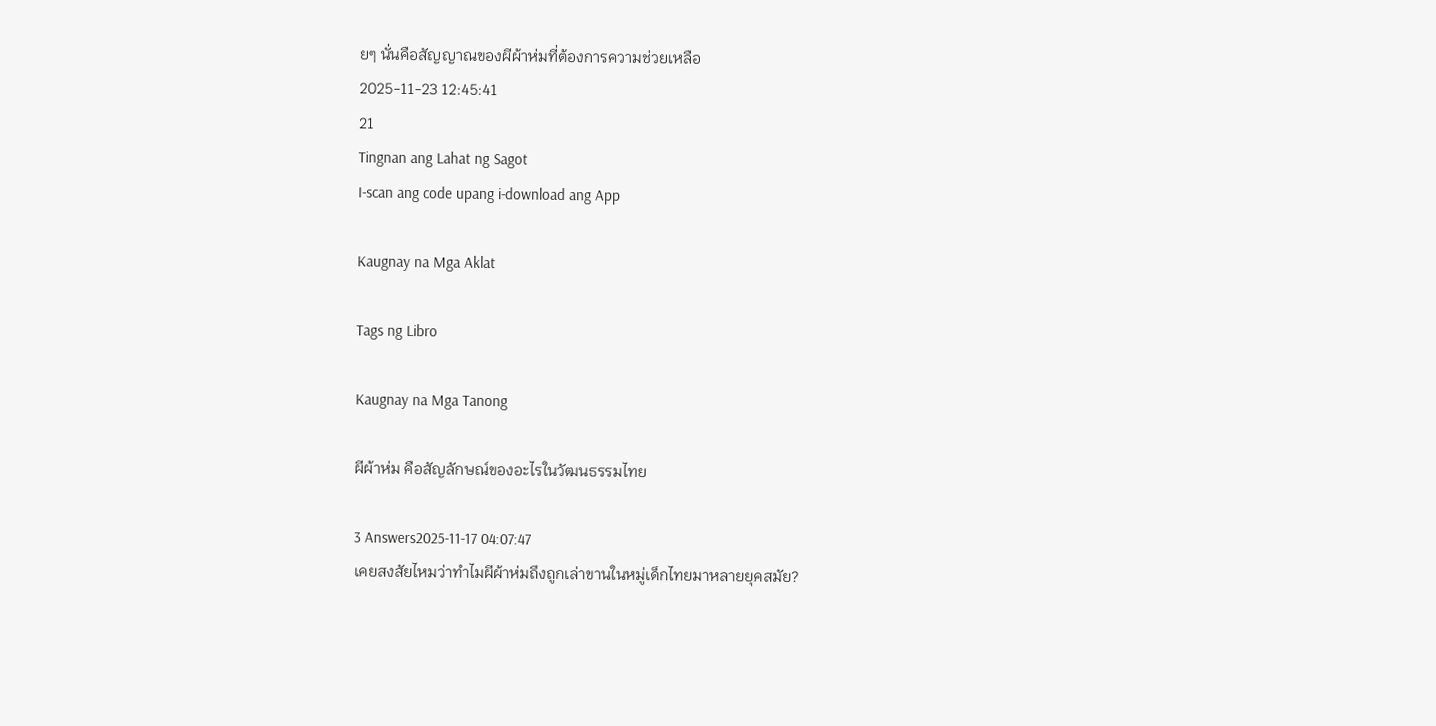ยๆ นั่นคือสัญญาณของผีผ้าห่มที่ต้องการความช่วยเหลือ
2025-11-23 12:45:41
21
Tingnan ang Lahat ng Sagot
I-scan ang code upang i-download ang App

Kaugnay na Mga Aklat

Tags ng Libro

Kaugnay na Mga Tanong

ผีผ้าห่ม คือสัญลักษณ์ของอะไรในวัฒนธรรมไทย

3 Answers2025-11-17 04:07:47
เคยสงสัยไหมว่าทำไมผีผ้าห่มถึงถูกเล่าขานในหมู่เด็กไทยมาหลายยุคสมัย?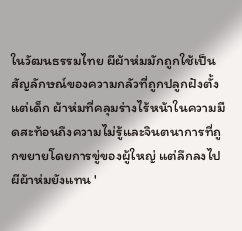ในวัฒนธรรมไทย ผีผ้าห่มมักถูกใช้เป็นสัญลักษณ์ของความกลัวที่ถูกปลูกฝังตั้งแต่เด็ก ผ้าห่มที่คลุมร่างไร้หน้าในความมืดสะท้อนถึงความไม่รู้และจินตนาการที่ถูกขยายโดยการขู่ของผู้ใหญ่ แต่ลึกลงไป ผีผ้าห่มยังแทน '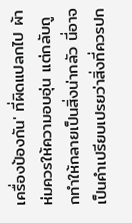เครื่องป้องกัน' ที่ผิดแปลกไป ผ้าห่มควรให้ความอบอุ่น แต่กลับถูกทำให้กลายเป็นสิ่งน่ากลัว นี่อาจเป็นคำเปรียบเปรยว่าสิ่งที่ควรปก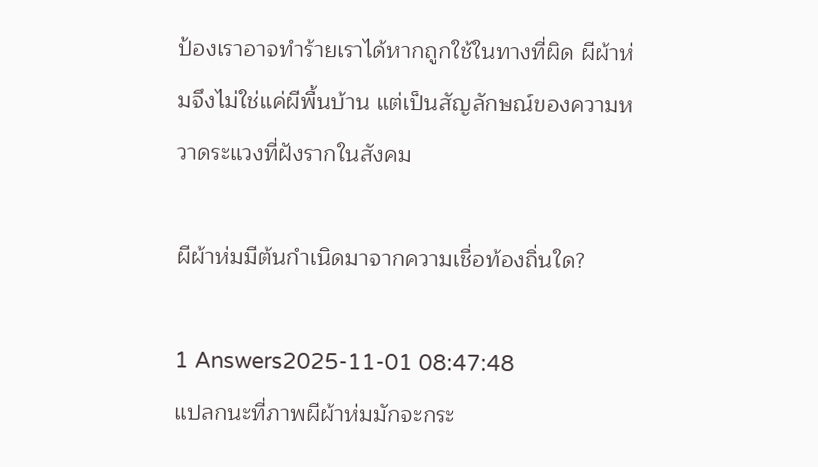ป้องเราอาจทำร้ายเราได้หากถูกใช้ในทางที่ผิด ผีผ้าห่มจึงไม่ใช่แค่ผีพื้นบ้าน แต่เป็นสัญลักษณ์ของความหวาดระแวงที่ฝังรากในสังคม

ผีผ้าห่มมีต้นกำเนิดมาจากความเชื่อท้องถิ่นใด?

1 Answers2025-11-01 08:47:48
แปลกนะที่ภาพผีผ้าห่มมักจะกระ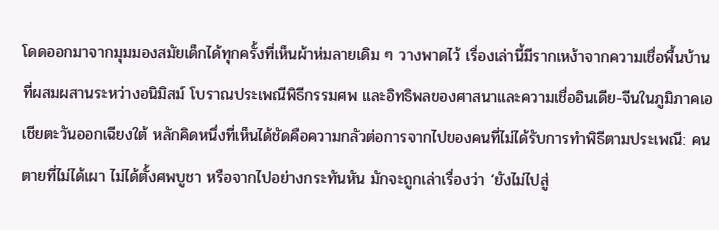โดดออกมาจากมุมมองสมัยเด็กได้ทุกครั้งที่เห็นผ้าห่มลายเดิม ๆ วางพาดไว้ เรื่องเล่านี้มีรากเหง้าจากความเชื่อพื้นบ้านที่ผสมผสานระหว่างอนิมิสม์ โบราณประเพณีพิธีกรรมศพ และอิทธิพลของศาสนาและความเชื่ออินเดีย-จีนในภูมิภาคเอเชียตะวันออกเฉียงใต้ หลักคิดหนึ่งที่เห็นได้ชัดคือความกลัวต่อการจากไปของคนที่ไม่ได้รับการทำพิธีตามประเพณี: คนตายที่ไม่ได้เผา ไม่ได้ตั้งศพบูชา หรือจากไปอย่างกระทันหัน มักจะถูกเล่าเรื่องว่า ‘ยังไม่ไปสู่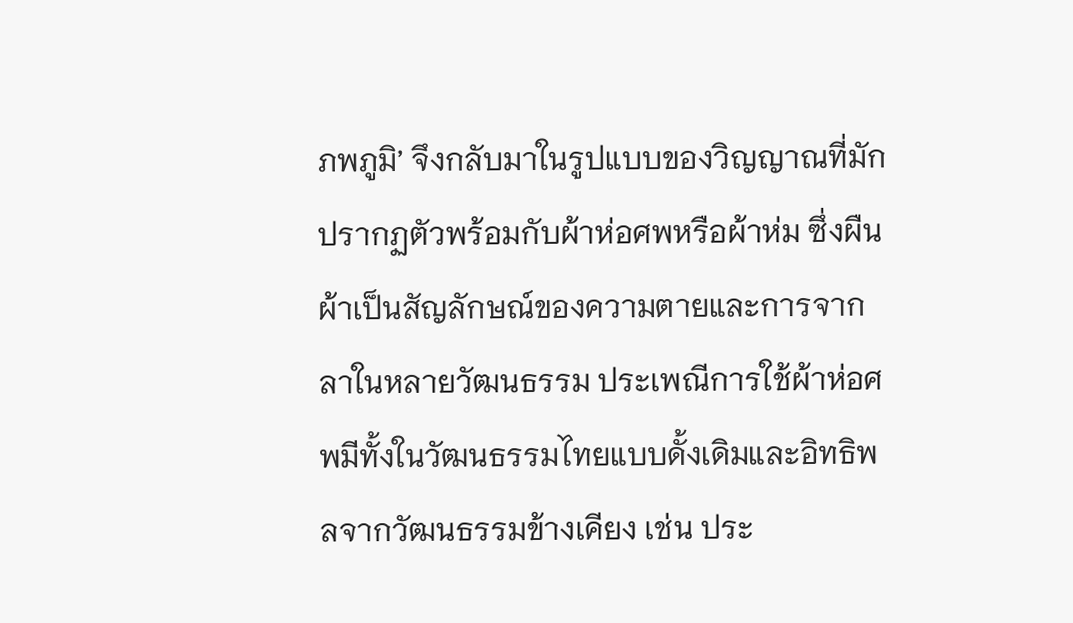ภพภูมิ’ จึงกลับมาในรูปแบบของวิญญาณที่มักปรากฏตัวพร้อมกับผ้าห่อศพหรือผ้าห่ม ซึ่งผืนผ้าเป็นสัญลักษณ์ของความตายและการจากลาในหลายวัฒนธรรม ประเพณีการใช้ผ้าห่อศพมีทั้งในวัฒนธรรมไทยแบบดั้งเดิมและอิทธิพลจากวัฒนธรรมข้างเคียง เช่น ประ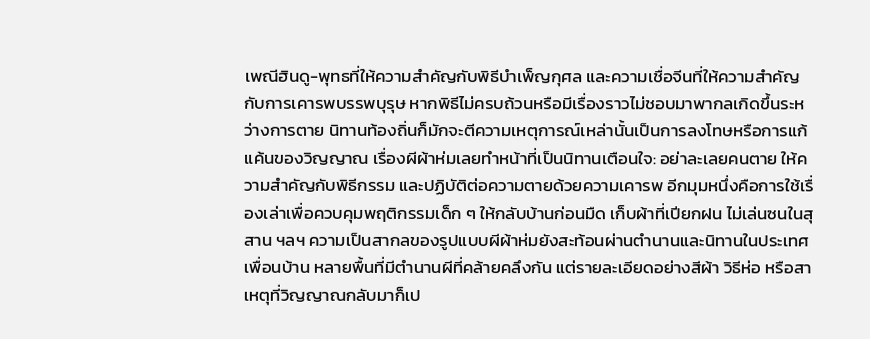เพณีฮินดู-พุทธที่ให้ความสำคัญกับพิธีบำเพ็ญกุศล และความเชื่อจีนที่ให้ความสำคัญกับการเคารพบรรพบุรุษ หากพิธีไม่ครบถ้วนหรือมีเรื่องราวไม่ชอบมาพากลเกิดขึ้นระหว่างการตาย นิทานท้องถิ่นก็มักจะตีความเหตุการณ์เหล่านั้นเป็นการลงโทษหรือการแก้แค้นของวิญญาณ เรื่องผีผ้าห่มเลยทำหน้าที่เป็นนิทานเตือนใจ: อย่าละเลยคนตาย ให้ความสำคัญกับพิธีกรรม และปฏิบัติต่อความตายด้วยความเคารพ อีกมุมหนึ่งคือการใช้เรื่องเล่าเพื่อควบคุมพฤติกรรมเด็ก ๆ ให้กลับบ้านก่อนมืด เก็บผ้าที่เปียกฝน ไม่เล่นซนในสุสาน ฯลฯ ความเป็นสากลของรูปแบบผีผ้าห่มยังสะท้อนผ่านตำนานและนิทานในประเทศเพื่อนบ้าน หลายพื้นที่มีตำนานผีที่คล้ายคลึงกัน แต่รายละเอียดอย่างสีผ้า วิธีห่อ หรือสาเหตุที่วิญญาณกลับมาก็เป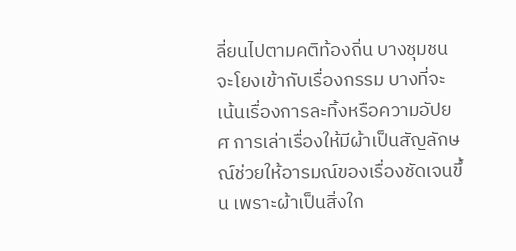ลี่ยนไปตามคติท้องถิ่น บางชุมชนจะโยงเข้ากับเรื่องกรรม บางที่จะเน้นเรื่องการละทิ้งหรือความอัปยศ การเล่าเรื่องให้มีผ้าเป็นสัญลักษณ์ช่วยให้อารมณ์ของเรื่องชัดเจนขึ้น เพราะผ้าเป็นสิ่งใก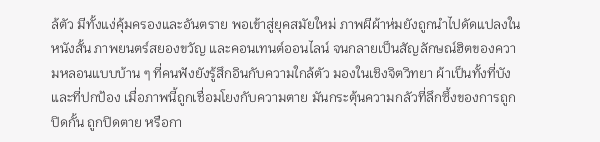ล้ตัว มีทั้งแง่คุ้มครองและอันตราย พอเข้าสู่ยุคสมัยใหม่ ภาพผีผ้าห่มยังถูกนำไปดัดแปลงในหนังสั้น ภาพยนตร์สยองขวัญ และคอนเทนต์ออนไลน์ จนกลายเป็นสัญลักษณ์ฮิตของความหลอนแบบบ้าน ๆ ที่คนฟังยังรู้สึกอินกับความใกล้ตัว มองในเชิงจิตวิทยา ผ้าเป็นทั้งที่บังและที่ปกป้อง เมื่อภาพนี้ถูกเชื่อมโยงกับความตาย มันกระตุ้นความกลัวที่ลึกซึ้งของการถูกปิดกั้น ถูกปิดตาย หรือกา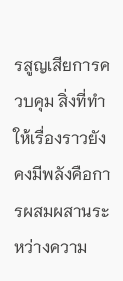รสูญเสียการควบคุม สิ่งที่ทำให้เรื่องราวยังคงมีพลังคือการผสมผสานระหว่างความ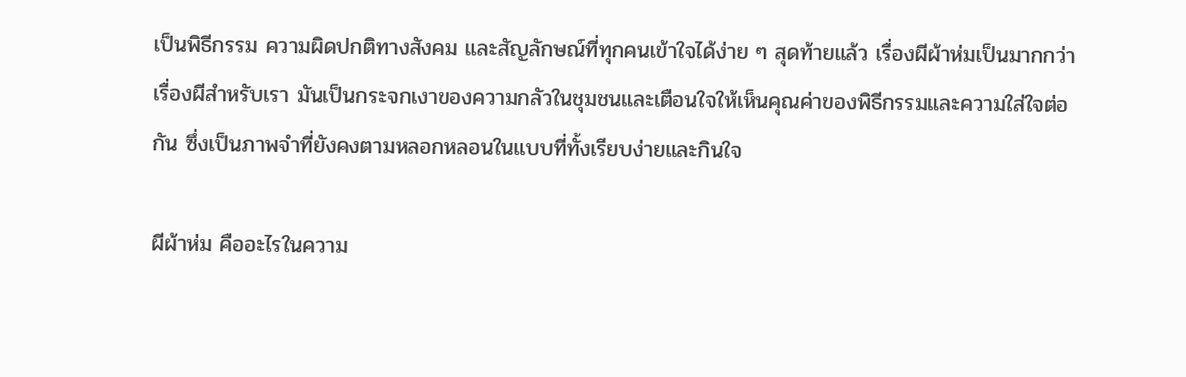เป็นพิธีกรรม ความผิดปกติทางสังคม และสัญลักษณ์ที่ทุกคนเข้าใจได้ง่าย ๆ สุดท้ายแล้ว เรื่องผีผ้าห่มเป็นมากกว่าเรื่องผีสำหรับเรา มันเป็นกระจกเงาของความกลัวในชุมชนและเตือนใจให้เห็นคุณค่าของพิธีกรรมและความใส่ใจต่อกัน ซึ่งเป็นภาพจำที่ยังคงตามหลอกหลอนในแบบที่ทั้งเรียบง่ายและกินใจ

ผีผ้าห่ม คืออะไรในความ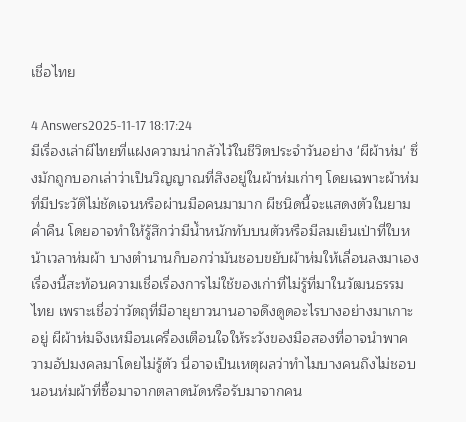เชื่อไทย

4 Answers2025-11-17 18:17:24
มีเรื่องเล่าผีไทยที่แฝงความน่ากลัวไว้ในชีวิตประจำวันอย่าง 'ผีผ้าห่ม' ซึ่งมักถูกบอกเล่าว่าเป็นวิญญาณที่สิงอยู่ในผ้าห่มเก่าๆ โดยเฉพาะผ้าห่มที่มีประวัติไม่ชัดเจนหรือผ่านมือคนมามาก ผีชนิดนี้จะแสดงตัวในยามค่ำคืน โดยอาจทำให้รู้สึกว่ามีน้ำหนักทับบนตัวหรือมีลมเย็นเป่าที่ใบหน้าเวลาห่มผ้า บางตำนานก็บอกว่ามันชอบขยับผ้าห่มให้เลื่อนลงมาเอง เรื่องนี้สะท้อนความเชื่อเรื่องการไม่ใช้ของเก่าที่ไม่รู้ที่มาในวัฒนธรรมไทย เพราะเชื่อว่าวัตถุที่มีอายุยาวนานอาจดึงดูดอะไรบางอย่างมาเกาะอยู่ ผีผ้าห่มจึงเหมือนเครื่องเตือนใจให้ระวังของมือสองที่อาจนำพาความอัปมงคลมาโดยไม่รู้ตัว นี่อาจเป็นเหตุผลว่าทำไมบางคนถึงไม่ชอบนอนห่มผ้าที่ซื้อมาจากตลาดนัดหรือรับมาจากคน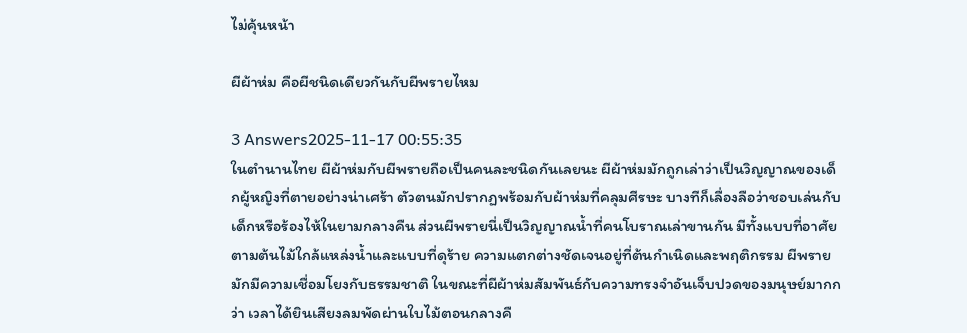ไม่คุ้นหน้า

ผีผ้าห่ม คือผีชนิดเดียวกันกับผีพรายไหม

3 Answers2025-11-17 00:55:35
ในตำนานไทย ผีผ้าห่มกับผีพรายถือเป็นคนละชนิดกันเลยนะ ผีผ้าห่มมักถูกเล่าว่าเป็นวิญญาณของเด็กผู้หญิงที่ตายอย่างน่าเศร้า ตัวตนมักปรากฏพร้อมกับผ้าห่มที่คลุมศีรษะ บางทีก็เลื่องลือว่าชอบเล่นกับเด็กหรือร้องไห้ในยามกลางคืน ส่วนผีพรายนี่เป็นวิญญาณน้ำที่คนโบราณเล่าขานกัน มีทั้งแบบที่อาศัยตามต้นไม้ใกล้แหล่งน้ำและแบบที่ดุร้าย ความแตกต่างชัดเจนอยู่ที่ต้นกำเนิดและพฤติกรรม ผีพรายมักมีความเชื่อมโยงกับธรรมชาติ ในขณะที่ผีผ้าห่มสัมพันธ์กับความทรงจำอันเจ็บปวดของมนุษย์มากกว่า เวลาได้ยินเสียงลมพัดผ่านใบไม้ตอนกลางคื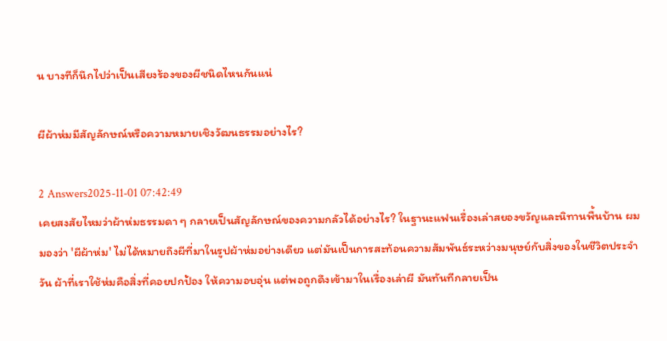น บางทีก็นึกไปว่าเป็นเสียงร้องของผีชนิดไหนกันแน่

ผีผ้าห่มมีสัญลักษณ์หรือความหมายเชิงวัฒนธรรมอย่างไร?

2 Answers2025-11-01 07:42:49
เคยสงสัยไหมว่าผ้าห่มธรรมดา ๆ กลายเป็นสัญลักษณ์ของความกลัวได้อย่างไร? ในฐานะแฟนเรื่องเล่าสยองขวัญและนิทานพื้นบ้าน ผมมองว่า 'ผีผ้าห่ม' ไม่ได้หมายถึงผีที่มาในรูปผ้าห่มอย่างเดียว แต่มันเป็นการสะท้อนความสัมพันธ์ระหว่างมนุษย์กับสิ่งของในชีวิตประจำวัน ผ้าที่เราใช้ห่มคือสิ่งที่คอยปกป้อง ให้ความอบอุ่น แต่พอถูกดึงเข้ามาในเรื่องเล่าผี มันทันทีกลายเป็น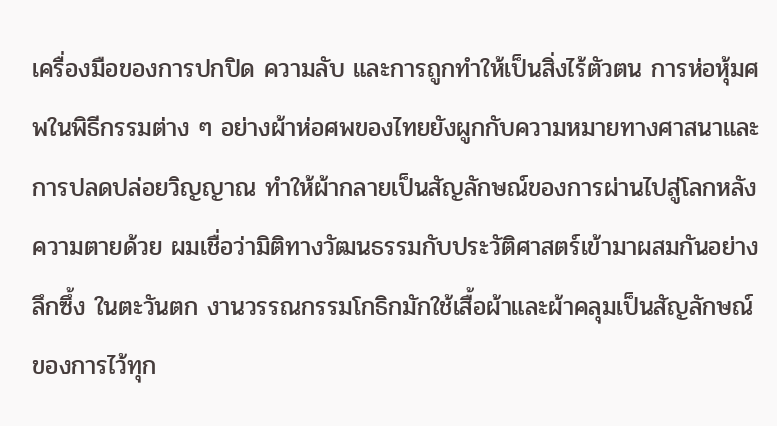เครื่องมือของการปกปิด ความลับ และการถูกทำให้เป็นสิ่งไร้ตัวตน การห่อหุ้มศพในพิธีกรรมต่าง ๆ อย่างผ้าห่อศพของไทยยังผูกกับความหมายทางศาสนาและการปลดปล่อยวิญญาณ ทำให้ผ้ากลายเป็นสัญลักษณ์ของการผ่านไปสู่โลกหลังความตายด้วย ผมเชื่อว่ามิติทางวัฒนธรรมกับประวัติศาสตร์เข้ามาผสมกันอย่างลึกซึ้ง ในตะวันตก งานวรรณกรรมโกธิกมักใช้เสื้อผ้าและผ้าคลุมเป็นสัญลักษณ์ของการไว้ทุก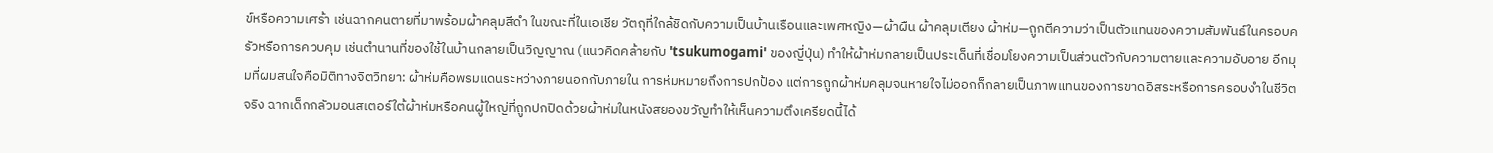ข์หรือความเศร้า เช่นฉากคนตายที่มาพร้อมผ้าคลุมสีดำ ในขณะที่ในเอเชีย วัตถุที่ใกล้ชิดกับความเป็นบ้านเรือนและเพศหญิง—ผ้าผืน ผ้าคลุมเตียง ผ้าห่ม—ถูกตีความว่าเป็นตัวแทนของความสัมพันธ์ในครอบครัวหรือการควบคุม เช่นตำนานที่ของใช้ในบ้านกลายเป็นวิญญาณ (แนวคิดคล้ายกับ 'tsukumogami' ของญี่ปุ่น) ทำให้ผ้าห่มกลายเป็นประเด็นที่เชื่อมโยงความเป็นส่วนตัวกับความตายและความอับอาย อีกมุมที่ผมสนใจคือมิติทางจิตวิทยา: ผ้าห่มคือพรมแดนระหว่างภายนอกกับภายใน การห่มหมายถึงการปกป้อง แต่การถูกผ้าห่มคลุมจนหายใจไม่ออกก็กลายเป็นภาพแทนของการขาดอิสระหรือการครอบงำในชีวิตจริง ฉากเด็กกลัวมอนสเตอร์ใต้ผ้าห่มหรือคนผู้ใหญ่ที่ถูกปกปิดด้วยผ้าห่มในหนังสยองขวัญทำให้เห็นความตึงเครียดนี้ได้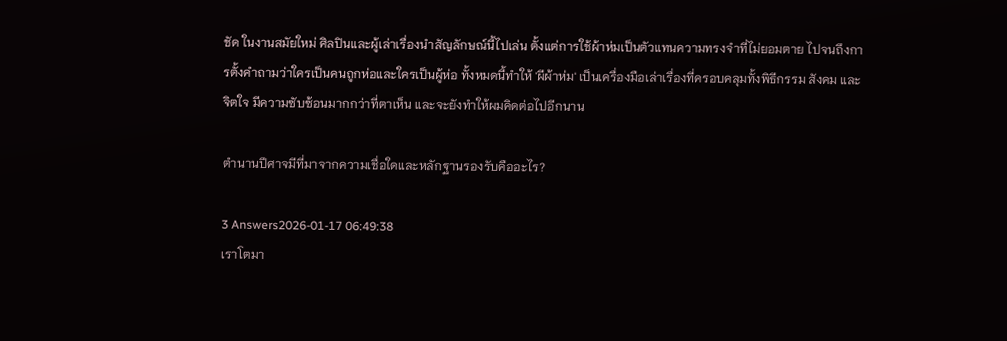ชัด ในงานสมัยใหม่ ศิลปินและผู้เล่าเรื่องนำสัญลักษณ์นี้ไปเล่น ตั้งแต่การใช้ผ้าห่มเป็นตัวแทนความทรงจำที่ไม่ยอมตาย ไปจนถึงการตั้งคำถามว่าใครเป็นคนถูกห่อและใครเป็นผู้ห่อ ทั้งหมดนี้ทำให้ 'ผีผ้าห่ม' เป็นเครื่องมือเล่าเรื่องที่ครอบคลุมทั้งพิธีกรรม สังคม และจิตใจ มีความซับซ้อนมากกว่าที่ตาเห็น และจะยังทำให้ผมคิดต่อไปอีกนาน

ตํานานปีศาจมีที่มาจากความเชื่อใดและหลักฐานรองรับคืออะไร?

3 Answers2026-01-17 06:49:38
เราโตมา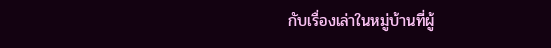กับเรื่องเล่าในหมู่บ้านที่ผู้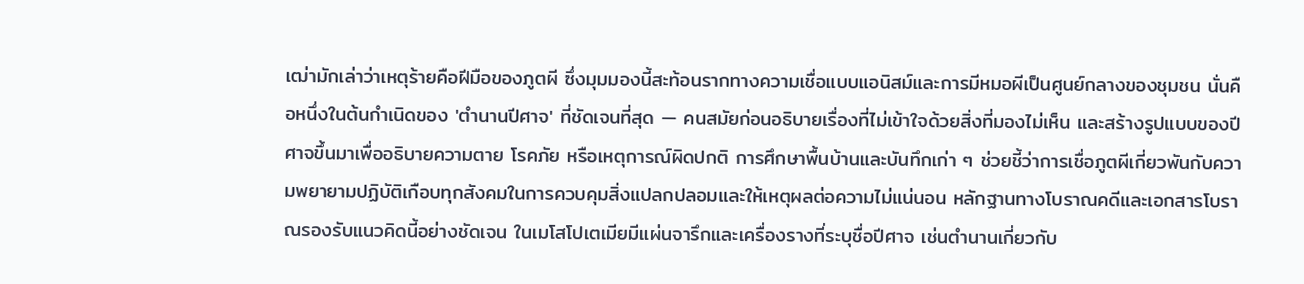เฒ่ามักเล่าว่าเหตุร้ายคือฝีมือของภูตผี ซึ่งมุมมองนี้สะท้อนรากทางความเชื่อแบบแอนิสม์และการมีหมอผีเป็นศูนย์กลางของชุมชน นั่นคือหนึ่งในต้นกำเนิดของ 'ตํานานปีศาจ' ที่ชัดเจนที่สุด — คนสมัยก่อนอธิบายเรื่องที่ไม่เข้าใจด้วยสิ่งที่มองไม่เห็น และสร้างรูปแบบของปีศาจขึ้นมาเพื่ออธิบายความตาย โรคภัย หรือเหตุการณ์ผิดปกติ การศึกษาพื้นบ้านและบันทึกเก่า ๆ ช่วยชี้ว่าการเชื่อภูตผีเกี่ยวพันกับความพยายามปฏิบัติเกือบทุกสังคมในการควบคุมสิ่งแปลกปลอมและให้เหตุผลต่อความไม่แน่นอน หลักฐานทางโบราณคดีและเอกสารโบราณรองรับแนวคิดนี้อย่างชัดเจน ในเมโสโปเตเมียมีแผ่นจารึกและเครื่องรางที่ระบุชื่อปีศาจ เช่นตำนานเกี่ยวกับ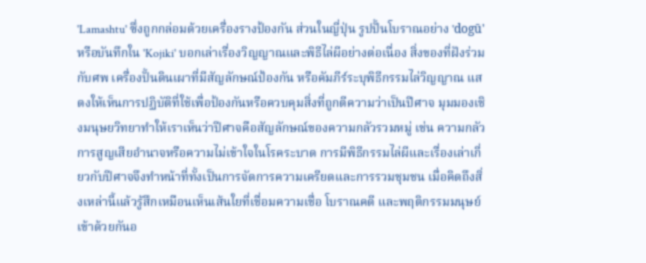'Lamashtu' ซึ่งถูกกล่อมด้วยเครื่องรางป้องกัน ส่วนในญี่ปุ่น รูปปั้นโบราณอย่าง 'dogū' หรือบันทึกใน 'Kojiki' บอกเล่าเรื่องวิญญาณและพิธีไล่ผีอย่างต่อเนื่อง สิ่งของที่ฝังร่วมกับศพ เครื่องปั้นดินเผาที่มีสัญลักษณ์ป้องกัน หรือคัมภีร์ระบุพิธีกรรมไล่วิญญาณ แสดงให้เห็นการปฏิบัติที่ใช้เพื่อป้องกันหรือควบคุมสิ่งที่ถูกตีความว่าเป็นปีศาจ มุมมองเชิงมนุษยวิทยาทำให้เราเห็นว่าปีศาจคือสัญลักษณ์ของความกลัวรวมหมู่ เช่น ความกลัวการสูญเสียอำนาจหรือความไม่เข้าใจในโรคระบาด การมีพิธีกรรมไล่ผีและเรื่องเล่าเกี่ยวกับปีศาจจึงทำหน้าที่ทั้งเป็นการจัดการความเครียดและการรวมชุมชน เมื่อคิดถึงสิ่งเหล่านี้แล้วรู้สึกเหมือนเห็นเส้นใยที่เชื่อมความเชื่อ โบราณคดี และพฤติกรรมมนุษย์เข้าด้วยกันอ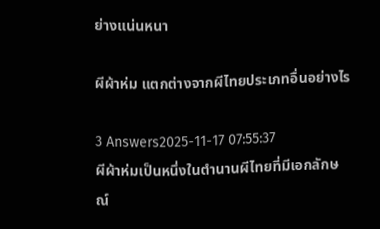ย่างแน่นหนา

ผีผ้าห่ม แตกต่างจากผีไทยประเภทอื่นอย่างไร

3 Answers2025-11-17 07:55:37
ผีผ้าห่มเป็นหนึ่งในตำนานผีไทยที่มีเอกลักษณ์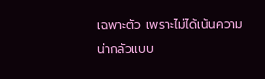เฉพาะตัว เพราะไม่ได้เน้นความน่ากลัวแบบ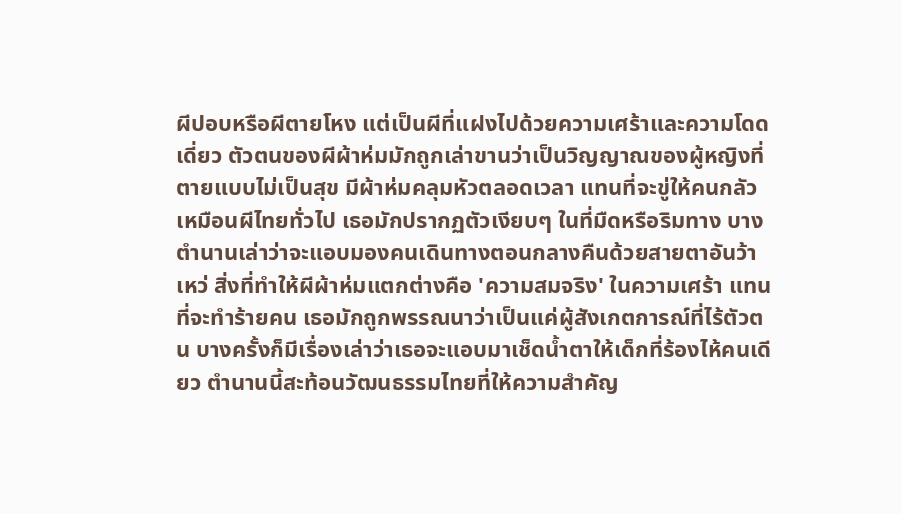ผีปอบหรือผีตายโหง แต่เป็นผีที่แฝงไปด้วยความเศร้าและความโดดเดี่ยว ตัวตนของผีผ้าห่มมักถูกเล่าขานว่าเป็นวิญญาณของผู้หญิงที่ตายแบบไม่เป็นสุข มีผ้าห่มคลุมหัวตลอดเวลา แทนที่จะขู่ให้คนกลัวเหมือนผีไทยทั่วไป เธอมักปรากฏตัวเงียบๆ ในที่มืดหรือริมทาง บางตำนานเล่าว่าจะแอบมองคนเดินทางตอนกลางคืนด้วยสายตาอันว้าเหว่ สิ่งที่ทำให้ผีผ้าห่มแตกต่างคือ 'ความสมจริง' ในความเศร้า แทนที่จะทำร้ายคน เธอมักถูกพรรณนาว่าเป็นแค่ผู้สังเกตการณ์ที่ไร้ตัวตน บางครั้งก็มีเรื่องเล่าว่าเธอจะแอบมาเช็ดน้ำตาให้เด็กที่ร้องไห้คนเดียว ตำนานนี้สะท้อนวัฒนธรรมไทยที่ให้ความสำคัญ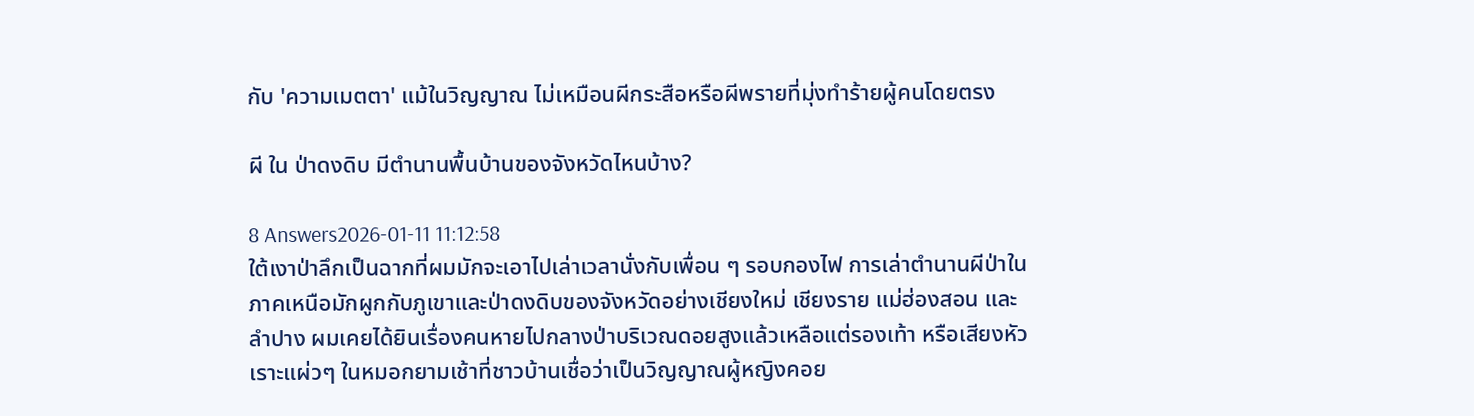กับ 'ความเมตตา' แม้ในวิญญาณ ไม่เหมือนผีกระสือหรือผีพรายที่มุ่งทำร้ายผู้คนโดยตรง

ผี ใน ป่าดงดิบ มีตำนานพื้นบ้านของจังหวัดไหนบ้าง?

8 Answers2026-01-11 11:12:58
ใต้เงาป่าลึกเป็นฉากที่ผมมักจะเอาไปเล่าเวลานั่งกับเพื่อน ๆ รอบกองไฟ การเล่าตำนานผีป่าในภาคเหนือมักผูกกับภูเขาและป่าดงดิบของจังหวัดอย่างเชียงใหม่ เชียงราย แม่ฮ่องสอน และลำปาง ผมเคยได้ยินเรื่องคนหายไปกลางป่าบริเวณดอยสูงแล้วเหลือแต่รองเท้า หรือเสียงหัวเราะแผ่วๆ ในหมอกยามเช้าที่ชาวบ้านเชื่อว่าเป็นวิญญาณผู้หญิงคอย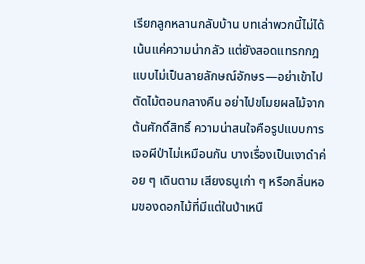เรียกลูกหลานกลับบ้าน บทเล่าพวกนี้ไม่ได้เน้นแค่ความน่ากลัว แต่ยังสอดแทรกกฎแบบไม่เป็นลายลักษณ์อักษร—อย่าเข้าไปตัดไม้ตอนกลางคืน อย่าไปขโมยผลไม้จากต้นศักดิ์สิทธิ์ ความน่าสนใจคือรูปแบบการเจอผีป่าไม่เหมือนกัน บางเรื่องเป็นเงาดำค่อย ๆ เดินตาม เสียงธนูเก่า ๆ หรือกลิ่นหอมของดอกไม้ที่มีแต่ในป่าเหนื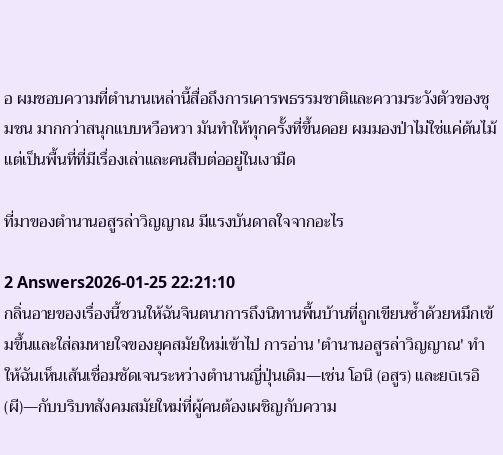อ ผมชอบความที่ตำนานเหล่านี้สื่อถึงการเคารพธรรมชาติและความระวังตัวของชุมชน มากกว่าสนุกแบบหวือหวา มันทำให้ทุกครั้งที่ขึ้นดอย ผมมองป่าไม่ใช่แค่ต้นไม้ แต่เป็นพื้นที่ที่มีเรื่องเล่าและคนสืบต่ออยู่ในเงามืด

ที่มาของตํานานอสูรล่าวิญญาณ มีแรงบันดาลใจจากอะไร

2 Answers2026-01-25 22:21:10
กลิ่นอายของเรื่องนี้ชวนให้ฉันจินตนาการถึงนิทานพื้นบ้านที่ถูกเขียนซ้ำด้วยหมึกเข้มขึ้นและใส่ลมหายใจของยุคสมัยใหม่เข้าไป การอ่าน 'ตํานานอสูรล่าวิญญาณ' ทำให้ฉันเห็นเส้นเชื่อมชัดเจนระหว่างตำนานญี่ปุ่นเดิม—เช่น โอนิ (อสูร) และยūเรอิ (ผี)—กับบริบทสังคมสมัยใหม่ที่ผู้คนต้องเผชิญกับความ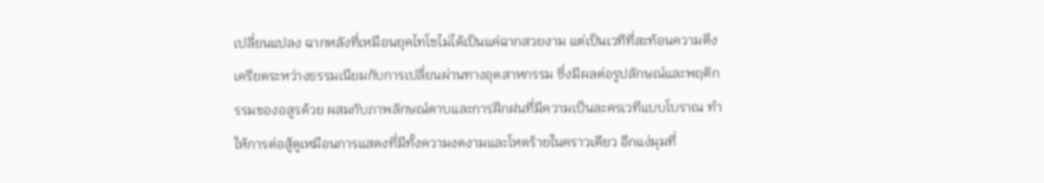เปลี่ยนแปลง ฉากหลังที่เหมือนยุคไทโชไม่ได้เป็นแค่ฉากสวยงาม แต่เป็นเวทีที่สะท้อนความตึงเครียดระหว่างธรรมเนียมกับการเปลี่ยนผ่านทางอุตสาหกรรม ซึ่งมีผลต่อรูปลักษณ์และพฤติกรรมของอสูรด้วย ผสมกับภาพลักษณ์ดาบและการฝึกฝนที่มีความเป็นละครเวทีแบบโบราณ ทำให้การต่อสู้ดูเหมือนการแสดงที่มีทั้งความงดงามและโหดร้ายในคราวเดียว อีกแง่มุมที่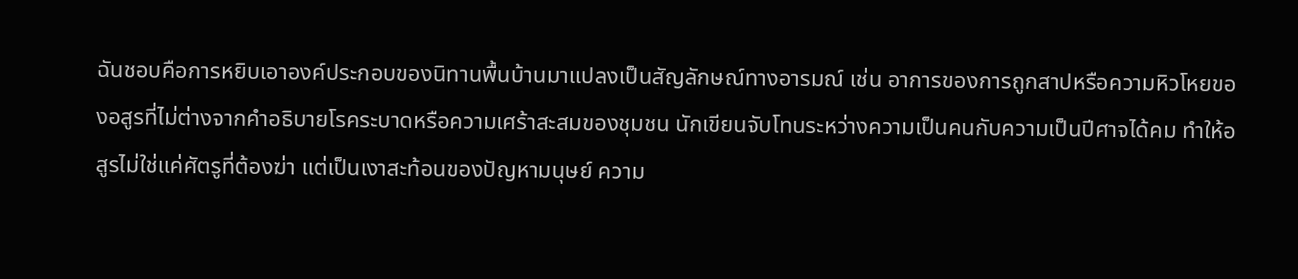ฉันชอบคือการหยิบเอาองค์ประกอบของนิทานพื้นบ้านมาแปลงเป็นสัญลักษณ์ทางอารมณ์ เช่น อาการของการถูกสาปหรือความหิวโหยของอสูรที่ไม่ต่างจากคำอธิบายโรคระบาดหรือความเศร้าสะสมของชุมชน นักเขียนจับโทนระหว่างความเป็นคนกับความเป็นปีศาจได้คม ทำให้อสูรไม่ใช่แค่ศัตรูที่ต้องฆ่า แต่เป็นเงาสะท้อนของปัญหามนุษย์ ความ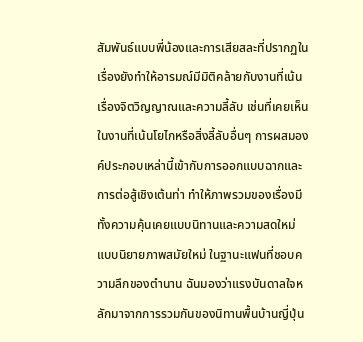สัมพันธ์แบบพี่น้องและการเสียสละที่ปรากฏในเรื่องยังทำให้อารมณ์มีมิติคล้ายกับงานที่เน้นเรื่องจิตวิญญาณและความลี้ลับ เช่นที่เคยเห็นในงานที่เน้นโยไกหรือสิ่งลี้ลับอื่นๆ การผสมองค์ประกอบเหล่านี้เข้ากับการออกแบบฉากและการต่อสู้เชิงเต้นท่า ทำให้ภาพรวมของเรื่องมีทั้งความคุ้นเคยแบบนิทานและความสดใหม่แบบนิยายภาพสมัยใหม่ ในฐานะแฟนที่ชอบความลึกของตำนาน ฉันมองว่าแรงบันดาลใจหลักมาจากการรวมกันของนิทานพื้นบ้านญี่ปุ่น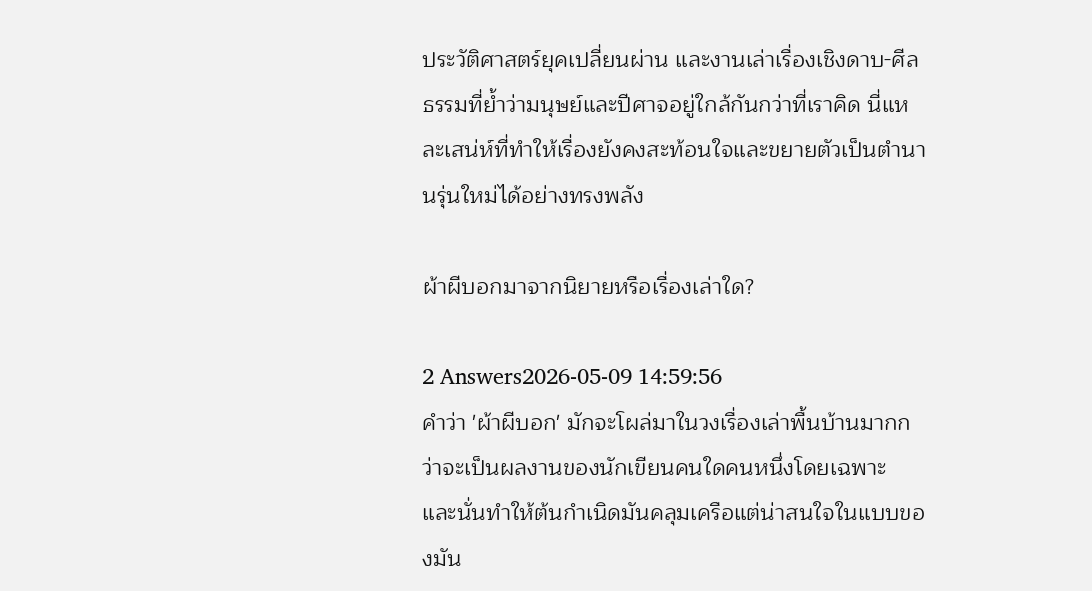ประวัติศาสตร์ยุคเปลี่ยนผ่าน และงานเล่าเรื่องเชิงดาบ-ศีลธรรมที่ย้ำว่ามนุษย์และปีศาจอยู่ใกล้กันกว่าที่เราคิด นี่แหละเสน่ห์ที่ทำให้เรื่องยังคงสะท้อนใจและขยายตัวเป็นตำนานรุ่นใหม่ได้อย่างทรงพลัง

ผ้าผีบอกมาจากนิยายหรือเรื่องเล่าใด?

2 Answers2026-05-09 14:59:56
คำว่า 'ผ้าผีบอก' มักจะโผล่มาในวงเรื่องเล่าพื้นบ้านมากกว่าจะเป็นผลงานของนักเขียนคนใดคนหนึ่งโดยเฉพาะ และนั่นทำให้ต้นกำเนิดมันคลุมเครือแต่น่าสนใจในแบบของมัน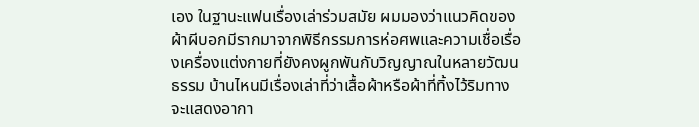เอง ในฐานะแฟนเรื่องเล่าร่วมสมัย ผมมองว่าแนวคิดของผ้าผีบอกมีรากมาจากพิธีกรรมการห่อศพและความเชื่อเรื่องเครื่องแต่งกายที่ยังคงผูกพันกับวิญญาณในหลายวัฒนธรรม บ้านไหนมีเรื่องเล่าที่ว่าเสื้อผ้าหรือผ้าที่ทิ้งไว้ริมทางจะแสดงอากา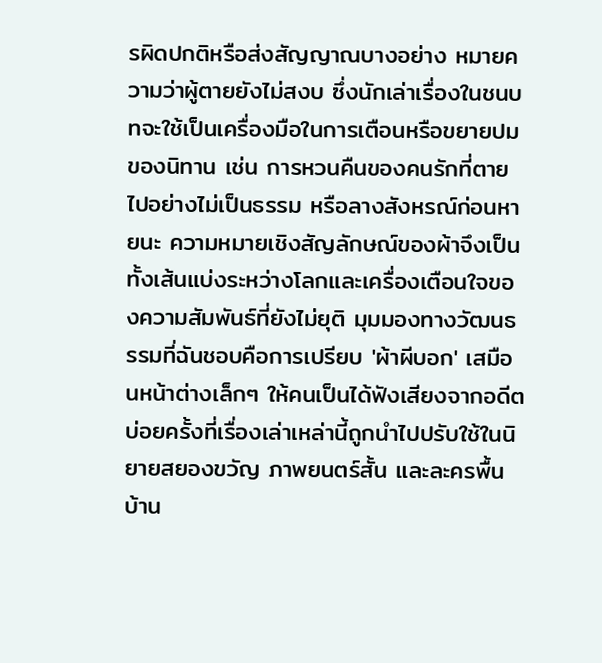รผิดปกติหรือส่งสัญญาณบางอย่าง หมายความว่าผู้ตายยังไม่สงบ ซึ่งนักเล่าเรื่องในชนบทจะใช้เป็นเครื่องมือในการเตือนหรือขยายปมของนิทาน เช่น การหวนคืนของคนรักที่ตายไปอย่างไม่เป็นธรรม หรือลางสังหรณ์ก่อนหายนะ ความหมายเชิงสัญลักษณ์ของผ้าจึงเป็นทั้งเส้นแบ่งระหว่างโลกและเครื่องเตือนใจของความสัมพันธ์ที่ยังไม่ยุติ มุมมองทางวัฒนธรรมที่ฉันชอบคือการเปรียบ 'ผ้าผีบอก' เสมือนหน้าต่างเล็กๆ ให้คนเป็นได้ฟังเสียงจากอดีต บ่อยครั้งที่เรื่องเล่าเหล่านี้ถูกนำไปปรับใช้ในนิยายสยองขวัญ ภาพยนตร์สั้น และละครพื้นบ้าน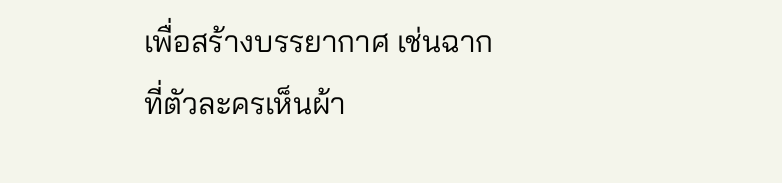เพื่อสร้างบรรยากาศ เช่นฉากที่ตัวละครเห็นผ้า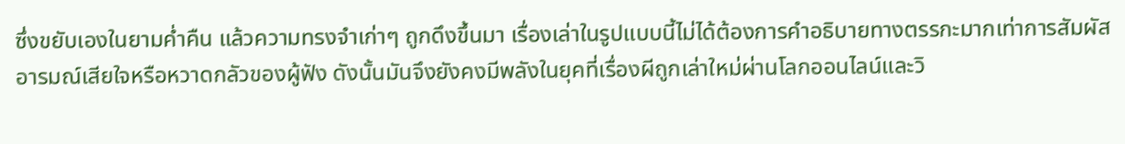ซึ่งขยับเองในยามค่ำคืน แล้วความทรงจำเก่าๆ ถูกดึงขึ้นมา เรื่องเล่าในรูปแบบนี้ไม่ได้ต้องการคำอธิบายทางตรรกะมากเท่าการสัมผัสอารมณ์เสียใจหรือหวาดกลัวของผู้ฟัง ดังนั้นมันจึงยังคงมีพลังในยุคที่เรื่องผีถูกเล่าใหม่ผ่านโลกออนไลน์และวิ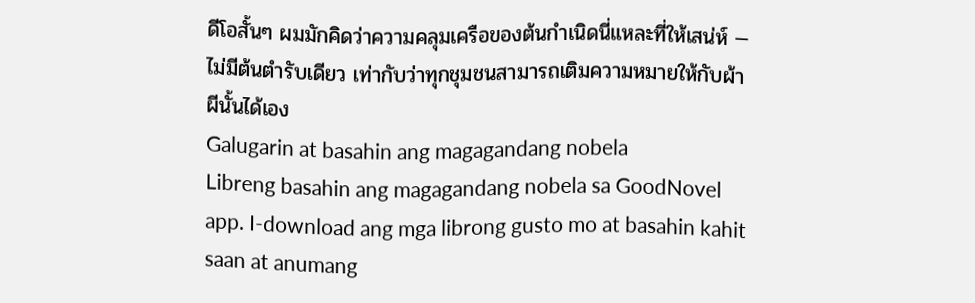ดีโอสั้นๆ ผมมักคิดว่าความคลุมเครือของต้นกำเนิดนี่แหละที่ให้เสน่ห์ — ไม่มีต้นตำรับเดียว เท่ากับว่าทุกชุมชนสามารถเติมความหมายให้กับผ้าผีนั้นได้เอง
Galugarin at basahin ang magagandang nobela
Libreng basahin ang magagandang nobela sa GoodNovel app. I-download ang mga librong gusto mo at basahin kahit saan at anumang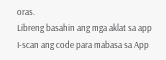oras.
Libreng basahin ang mga aklat sa app
I-scan ang code para mabasa sa App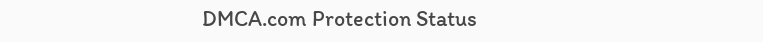DMCA.com Protection Status